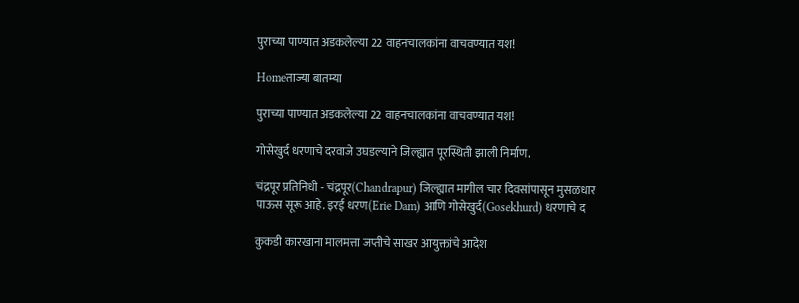पुराच्या पाण्यात अडकलेल्या 22 वाहनचालकांना वाचवण्यात यश!

Homeताज्या बातम्या

पुराच्या पाण्यात अडकलेल्या 22 वाहनचालकांना वाचवण्यात यश!

गोसेखुर्द धरणाचे दरवाजे उघडल्याने जिल्ह्यात पूरस्थिती झाली निर्माण.

चंद्रपूर प्रतिनिधी - चंद्रपूर(Chandrapur) जिल्ह्यात मागील चार दिवसांपासून मुसळधार पाऊस सूरू आहे. इरई धरण(Erie Dam) आणि गोसेखुर्द(Gosekhurd) धरणाचे द

कुकडी कारखाना मालमत्ता जप्तीचे साखर आयुक्तांचे आदेश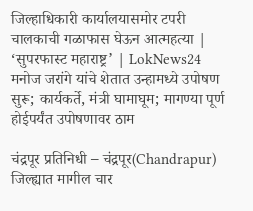जिल्हाधिकारी कार्यालयासमोर टपरी चालकाची गळाफास घेऊन आत्महत्या | ‘सुपरफास्ट महाराष्ट्र’ | LokNews24
मनोज जरांगे यांचे शेतात उन्हामध्ये उपोषण सुरू; कार्यकर्ते, मंत्री घामाघूम; मागण्या पूर्ण होईपर्यंत उपोषणावर ठाम

चंद्रपूर प्रतिनिधी – चंद्रपूर(Chandrapur) जिल्ह्यात मागील चार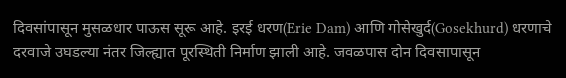दिवसांपासून मुसळधार पाऊस सूरू आहे. इरई धरण(Erie Dam) आणि गोसेखुर्द(Gosekhurd) धरणाचे दरवाजे उघडल्या नंतर जिल्ह्यात पूरस्थिती निर्माण झाली आहे. जवळपास दोन दिवसापासून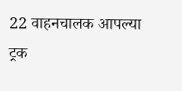22 वाहनचालक आपल्या ट्रक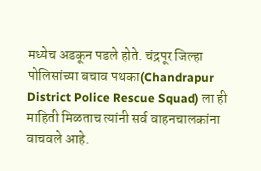मध्येच अडकून पडले होते. चंद्रपूर जिल्हा पोलिसांच्या बचाव पथका(Chandrapur District Police Rescue Squad) ला ही माहिती मिळताच त्यांनी सर्व वाहनचालकांना वाचवले आहे.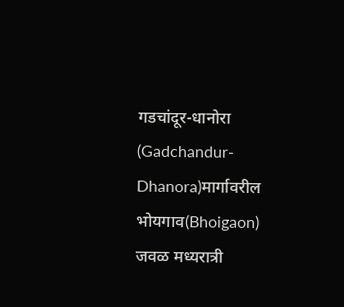गडचांदूर-धानोरा (Gadchandur-Dhanora)मार्गावरील भोयगाव(Bhoigaon) जवळ मध्यरात्री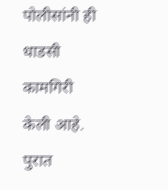पोलीसांनी ही धाडसी कामगिरी केली आहे. पुरात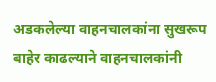अडकलेल्या वाहनचालकांना सुखरूप बाहेर काढल्याने वाहनचालकांनी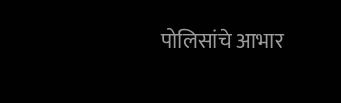पोलिसांचे आभार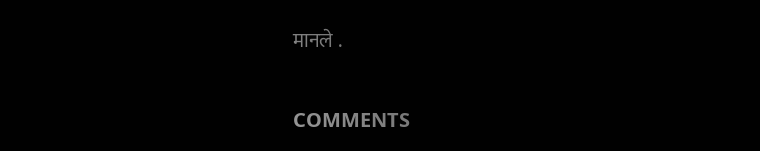मानले .

COMMENTS